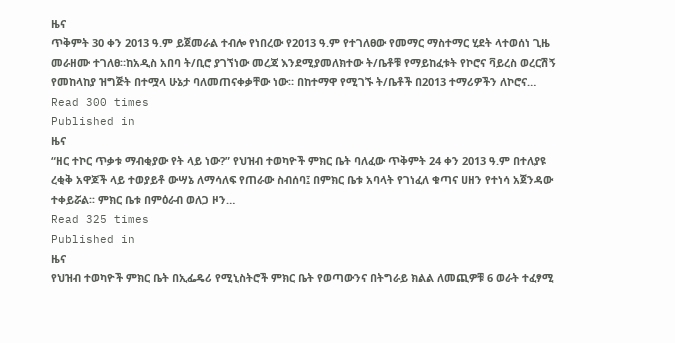ዜና
ጥቅምት 30 ቀን 2013 ዓ.ም ይጀመራል ተብሎ የነበረው የ2013 ዓ.ም የተገለፀው የመማር ማስተማር ሂደት ላተወሰነ ጊዜ መራዘሙ ተገለፀ።ከአዲስ አበባ ት/ቢሮ ያገኘነው መረጃ እንደሚያመለክተው ት/ቤቶቹ የማይከፈቱት የኮሮና ቫይረስ ወረርሽኝ የመከላከያ ዝግጅት በተሟላ ሁኔታ ባለመጠናቀቃቸው ነው። በከተማዋ የሚገኙ ት/ቤቶች በ2013 ተማሪዎችን ለኮሮና…
Read 300 times
Published in
ዜና
“ዘር ተኮር ጥቃቱ ማብቂያው የት ላይ ነው?” የህዝብ ተወካዮች ምክር ቤት ባለፈው ጥቅምት 24 ቀን 2013 ዓ.ም በተለያዩ ረቂቅ አዋጆች ላይ ተወያይቶ ውሣኔ ለማሳለፍ የጠራው ስብሰባ፤ በምክር ቤቱ አባላት የገነፈለ ቁጣና ሀዘን የተነሳ አጀንዳው ተቀይሯል፡፡ ምክር ቤቱ በምዕራብ ወለጋ ዞን…
Read 325 times
Published in
ዜና
የህዝብ ተወካዮች ምክር ቤት በኢፌዴሪ የሚኒስትሮች ምክር ቤት የወጣውንና በትግራይ ክልል ለመጪዎቹ 6 ወራት ተፈፃሚ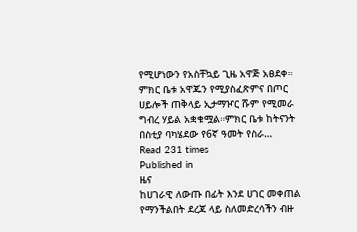የሚሆነውን የአስቸኳይ ጊዜ አዋጅ አፀደቀ። ምክር ቤቱ አዋጁን የሚያስፈጽምና በጦር ሀይሎች ጠቅላይ ኢታማዦር ሹም የሚመራ ግብረ ሃይል አቋቁሟል።ምክር ቤቱ ከትናንት በስቲያ ባካሄደው የ6ኛ ዓመት የስራ…
Read 231 times
Published in
ዜና
ከሀገራዊ ለውጡ በፊት እንደ ሀገር መቀጠል የማንችልበት ደረጃ ላይ ስለመድረሳችን ብዙ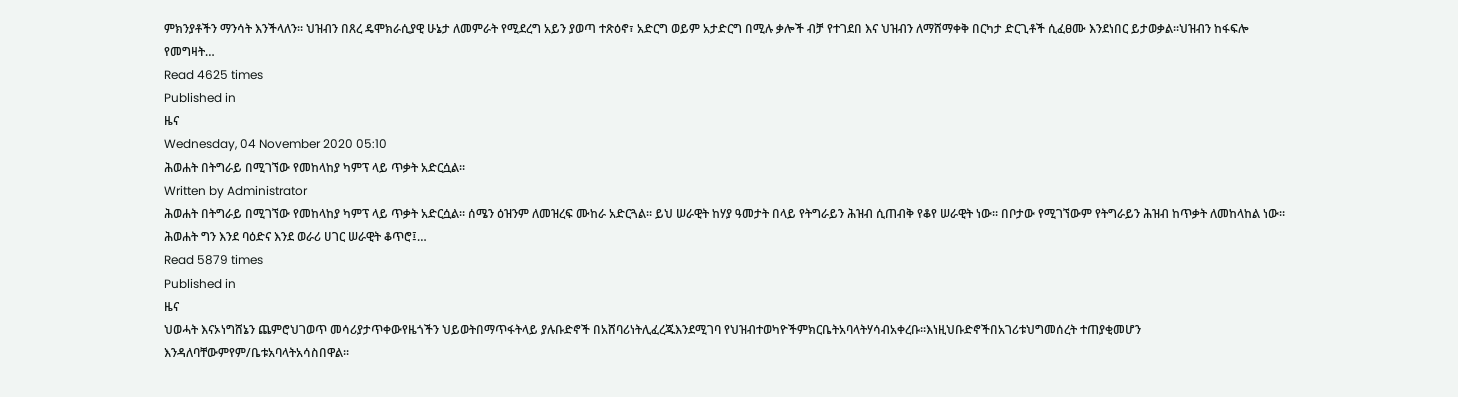ምክንያቶችን ማንሳት እንችላለን፡፡ ህዝብን በጸረ ዴሞክራሲያዊ ሁኔታ ለመምራት የሚደረግ አይን ያወጣ ተጽዕኖ፣ አድርግ ወይም አታድርግ በሚሉ ቃሎች ብቻ የተገደበ እና ህዝብን ለማሸማቀቅ በርካታ ድርጊቶች ሲፈፀሙ እንደነበር ይታወቃል፡፡ህዝብን ከፋፍሎ የመግዛት…
Read 4625 times
Published in
ዜና
Wednesday, 04 November 2020 05:10
ሕወሐት በትግራይ በሚገኘው የመከላከያ ካምፕ ላይ ጥቃት አድርሷል።
Written by Administrator
ሕወሐት በትግራይ በሚገኘው የመከላከያ ካምፕ ላይ ጥቃት አድርሷል። ሰሜን ዕዝንም ለመዝረፍ ሙከራ አድርጓል። ይህ ሠራዊት ከሃያ ዓመታት በላይ የትግራይን ሕዝብ ሲጠብቅ የቆየ ሠራዊት ነው። በቦታው የሚገኘውም የትግራይን ሕዝብ ከጥቃት ለመከላከል ነው። ሕወሐት ግን እንደ ባዕድና እንደ ወራሪ ሀገር ሠራዊት ቆጥሮ፤…
Read 5879 times
Published in
ዜና
ህወሓት እናኦነግሸኔን ጨምሮህገወጥ መሳሪያታጥቀውየዜጎችን ህይወትበማጥፋትላይ ያሉቡድኖች በአሸባሪነትሊፈረጁእንደሚገባ የህዝብተወካዮችምክርቤትአባላትሃሳብአቀረቡ፡፡እነዚህቡድኖችበአገሪቱህግመሰረት ተጠያቂመሆን እንዳለባቸውምየም/ቤቱአባላትአሳስበዋል፡፡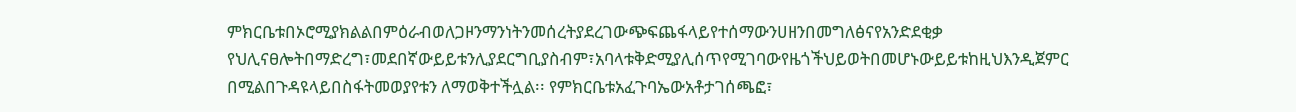ምክርቤቱበኦሮሚያክልልበምዕራብወለጋዞንማንነትንመሰረትያደረገውጭፍጨፋላይየተሰማውንሀዘንበመግለፅናየአንድደቂቃ የህሊናፀሎትበማድረግ፣መደበኛውይይቱንሊያደርግቢያስብም፣አባላቱቅድሚያሊሰጥየሚገባውየዜጎችህይወትበመሆኑውይይቱከዚህእንዲጀምር በሚልበጉዳዩላይበስፋትመወያየቱን ለማወቅተችሏል፡፡ የምክርቤቱአፈጉባኤውአቶታገሰጫፎ፣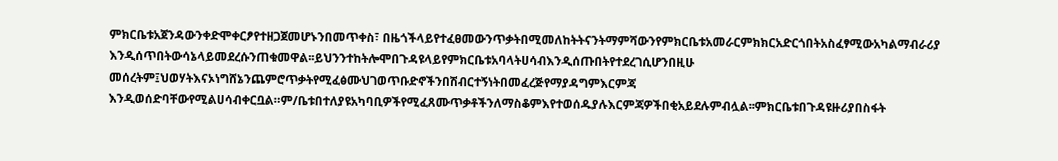ምክርቤቱአጀንዳውንቀድሞቀርፆየተዘጋጀመሆኑንበመጥቀስ፣ በዜጎችላይየተፈፀመውንጥቃትበሚመለከትትናንትማምሻውንየምክርቤቱአመራርምክክርአድርጎበትአስፈፃሚውአካልማብራሪያ እንዲሰጥበትውሳኔላይመደረሱንጠቁመዋል፡፡ይህንንተከትሎሞበጉዳዩላይየምክርቤቱአባላትሀሳብእንዲሰጡበትየተደረገሲሆንበዚሁ መሰረትም፤ህወሃትእናኦነግሸኔንጨምሮጥቃትየሚፈፅሙህገወጥቡድኖችንበሽብርተኝነትበመፈረጅየማያዳግምእርምጃ እንዲወሰድባቸውየሚልሀሳብቀርቧል።ም/ቤቱበተለያዩአካባቢዎችየሚፈጸሙጥቃቶችንለማስቆምእየተወሰዱያሉእርምጃዎችበቂአይደሉምብሏል፡፡ምክርቤቱበጉዳዩዙሪያበስፋት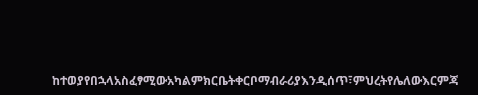ከተወያየበኋላአስፈፃሚውአካልምክርቤትቀርቦማብራሪያእንዲሰጥ፣ምህረትየሌለውእርምጃ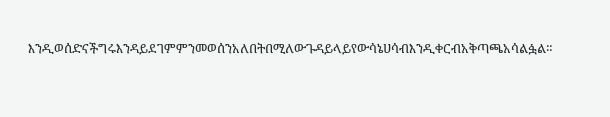እንዲወሰድናችግሩእንዳይደገምምንመወሰንአለበትበሚለውጉዳይላይየውሳኔሀሳብእንዲቀርብአቅጣጫአሳልፏል።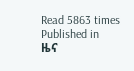Read 5863 times
Published in
ዜና